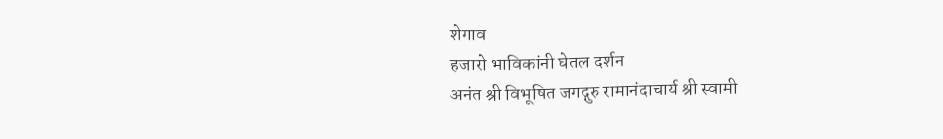शेगाव
हजारो भाविकांनी घेतल दर्शन
अनंत श्री विभूषित जगद्गुरु रामानंदाचार्य श्री स्वामी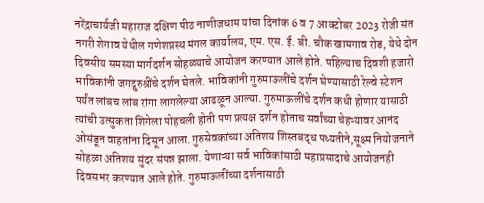नरेंद्राचार्यजी महाराज दक्षिण पीठ नाणीजधाम यांचा दिनांक 6 व 7 आक्टोबर 2023 रोजी संत नगरी शेगाव येथील गणेशप्रस्थ मंगल कार्यालय, एम. एस. ई. बी. चौक खामगाव रोड, येथे दोन दिवसीय समस्या मार्गदर्शन सोहळ्याचे आयोजन करण्यात आले होते. पहिल्याच दिवशी हजारो भाविकांनी जगद्गुरुश्रींचे दर्शन घेतले. भाविकांनी गुरुमाऊलींचे दर्शन घेण्यासाठी रेल्वे स्टेशन पर्यंत लांबच लांब रांगा लागलेल्या आढळून आल्या. गुरुमाऊलींचे दर्शन कधी होणार यासाठी त्यांची उत्सुकता शिगेला पोहचली होती पण प्रत्यक्ष दर्शन होताच सर्वांच्या चेहऱ्यावर आनंद ओसंडून वाहतांना दिसून आला.गुरुसेवकांच्या अतिशय शिस्तबद्ध पध्यतीने,सूक्ष्म नियोजनाने सोहळा अतिशय सुंदर संपन्न झाला. येणाऱ्या सर्व भाविकांसाठी महाप्रसादाचे आयोजनही दिवसभर करण्यात आले होते. गुरुमाऊलींच्या दर्शनासाठी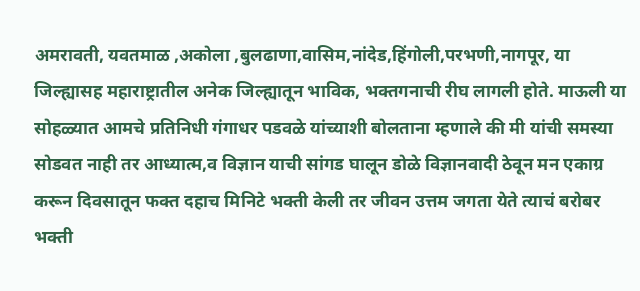अमरावती, यवतमाळ ,अकोला ,बुलढाणा,वासिम,नांदेड,हिंगोली,परभणी,नागपूर, या जिल्ह्यासह महाराष्ट्रातील अनेक जिल्ह्यातून भाविक, भक्तगनाची रीघ लागली होते. माऊली या सोहळ्यात आमचे प्रतिनिधी गंगाधर पडवळे यांच्याशी बोलताना म्हणाले की मी यांची समस्या सोडवत नाही तर आध्यात्म,व विज्ञान याची सांगड घालून डोळे विज्ञानवादी ठेवून मन एकाग्र करून दिवसातून फक्त दहाच मिनिटे भक्ती केली तर जीवन उत्तम जगता येते त्याचं बरोबर भक्ती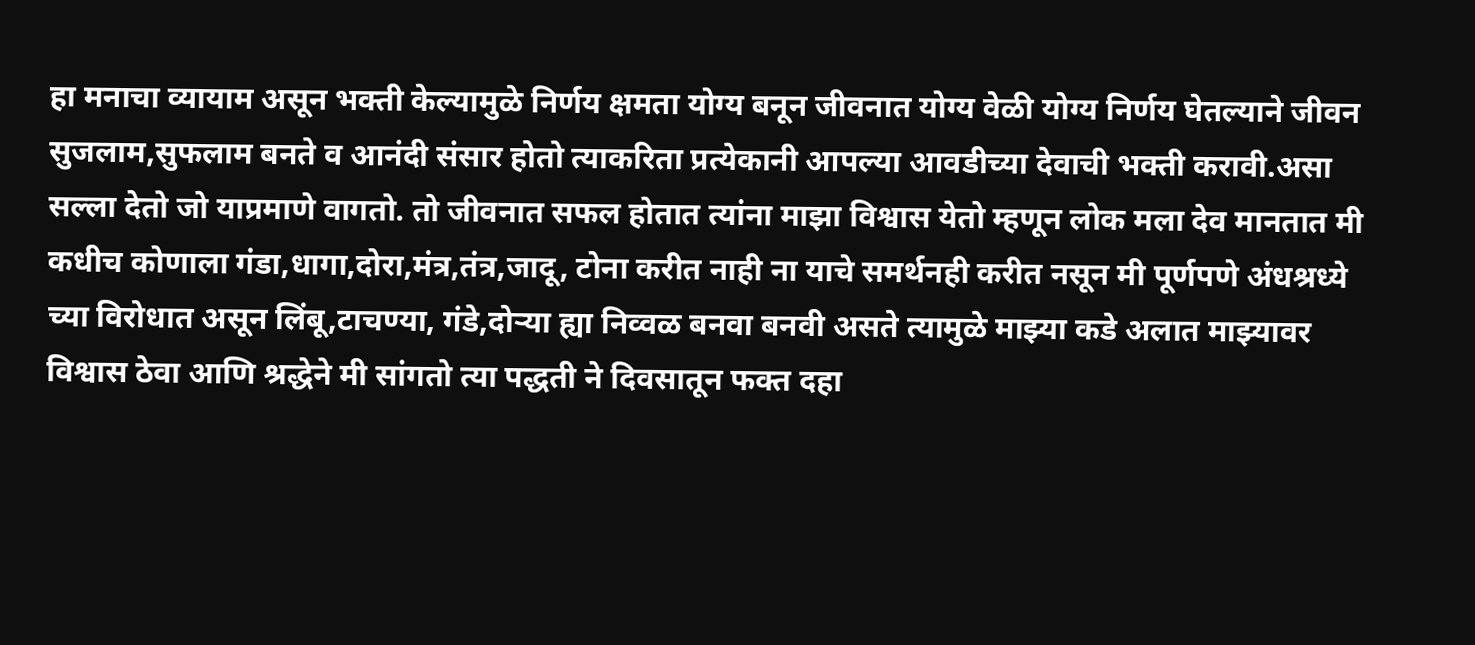हा मनाचा व्यायाम असून भक्ती केल्यामुळे निर्णय क्षमता योग्य बनून जीवनात योग्य वेळी योग्य निर्णय घेतल्याने जीवन सुजलाम,सुफलाम बनते व आनंदी संसार होतो त्याकरिता प्रत्येकानी आपल्या आवडीच्या देवाची भक्ती करावी.असा सल्ला देतो जो याप्रमाणे वागतो. तो जीवनात सफल होतात त्यांना माझा विश्वास येतो म्हणून लोक मला देव मानतात मी कधीच कोणाला गंडा,धागा,दोरा,मंत्र,तंत्र,जादू, टोना करीत नाही ना याचे समर्थनही करीत नसून मी पूर्णपणे अंधश्रध्ये च्या विरोधात असून लिंबू,टाचण्या, गंडे,दोऱ्या ह्या निव्वळ बनवा बनवी असते त्यामुळे माझ्या कडे अलात माझ्यावर विश्वास ठेवा आणि श्रद्धेने मी सांगतो त्या पद्धती ने दिवसातून फक्त दहा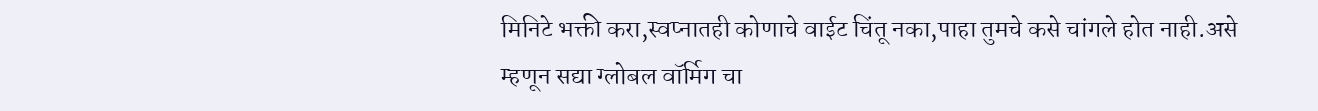मिनिटे भक्ती करा,स्वप्नातही कोणाचे वाईट चिंतू नका,पाहा तुमचे कसे चांगले होत नाही.असे म्हणून सद्या ग्लोबल वॉर्मिग चा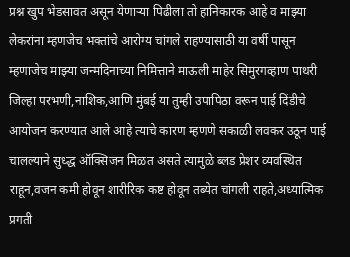प्रश्न खुप भेडसावत असून येणाऱ्या पिढीला तो हानिकारक आहे व माझ्या लेकरांना म्हणजेच भक्तांचे आरोग्य चांगले राहण्यासाठी या वर्षी पासून म्हणाजेच माझ्या जन्मदिनाच्या निमित्ताने माऊली माहेर सिमुरगव्हाण पाथरी जिल्हा परभणी,नाशिक,आणि मुंबई या तुम्ही उपापिठा वरून पाई दिंडीचे आयोजन करण्यात आले आहे त्याचे कारण म्हणणे सकाळी लवकर उठून पाई चालल्याने सुध्द्ध ऑक्सिजन मिळत असते त्यामुळे ब्लड प्रेशर व्यवस्थित राहून,वजन कमी होवून शारीरिक कष्ट होवून तब्येत चांगली राहते,अध्यात्मिक प्रगती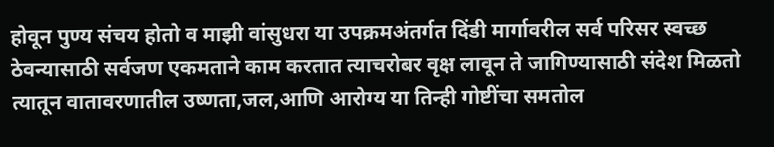होवून पुण्य संचय होतो व माझी वांसुधरा या उपक्रमअंतर्गत दिंडी मार्गावरील सर्व परिसर स्वच्छ ठेवन्यासाठी सर्वजण एकमताने काम करतात त्याचरोबर वृक्ष लावून ते जागिण्यासाठी संदेश मिळतो त्यातून वातावरणातील उष्णता,जल,आणि आरोग्य या तिन्ही गोष्टींचा समतोल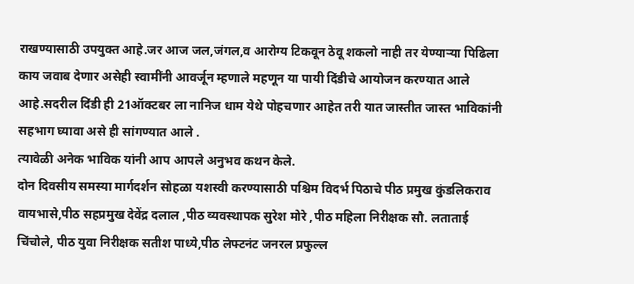राखण्यासाठी उपयुक्त आहे.जर आज जल,जंगल,व आरोग्य टिकवून ठेवू शकलो नाही तर येण्याऱ्या पिढिला काय जवाब देणार असेही स्वामींनी आवर्जून म्हणाले महणून या पायी दिंडीचे आयोजन करण्यात आले आहे.सदरील दिंडी ही 21ऑक्टबर ला नानिज धाम येथे पोहचणार आहेत तरी यात जास्तीत जास्त भाविकांनी सहभाग घ्यावा असे ही सांगण्यात आले .
त्यावेळी अनेक भाविक यांनी आप आपले अनुभव कथन केले.
दोन दिवसीय समस्या मार्गदर्शन सोहळा यशस्वी करण्यासाठी पश्चिम विदर्भ पिठाचे पीठ प्रमुख कुंडलिकराव वायभासे,पीठ सहप्रमुख देवेंद्र दलाल ,पीठ व्यवस्थापक सुरेश मोरे ,पीठ महिला निरीक्षक सौ. लताताई चिंचोले, पीठ युवा निरीक्षक सतीश पाध्ये,पीठ लेफ्टनंट जनरल प्रफुल्ल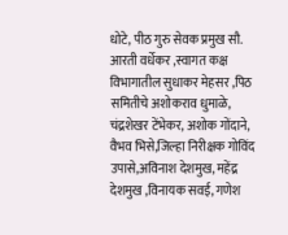धोटे, पीठ गुरु सेवक प्रमुख सौ. आरती वर्धेकर ,स्वागत कक्ष विभागातील सुधाकर मेहसर ,पिठ समितीचे अशोकराव धुमाळे, चंद्रशेखर टेंभेकर, अशोक गोंदाने, वैभव भिसे,जिल्हा निरीक्षक गोविंद उपासे,अविनाश देशमुख, महेंद्र देशमुख ,विनायक सवई, गणेश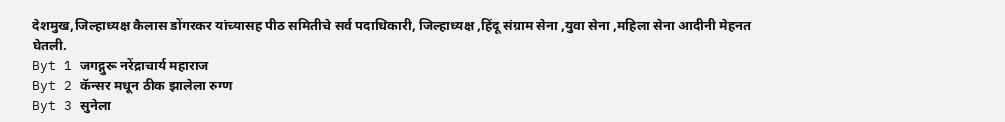देशमुख,जिल्हाध्यक्ष कैलास डोंगरकर यांच्यासह पीठ समितीचे सर्व पदाधिकारी, जिल्हाध्यक्ष ,हिंदू संग्राम सेना ,युवा सेना ,महिला सेना आदीनी मेहनत घेतली.
Byt 1 जगद्गुरू नरेंद्राचार्य महाराज
Byt 2 कॅन्सर मधून ठीक झालेला रुग्ण
Byt 3 सुनेला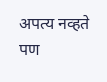अपत्य नव्हते पण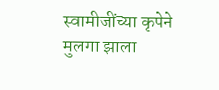स्वामीजींच्या कृपेने मुलगा झाला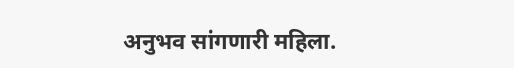अनुभव सांगणारी महिला.